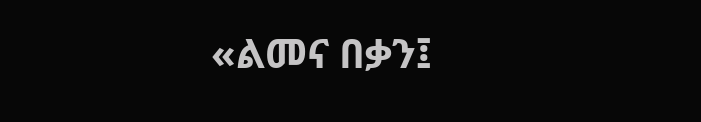«ልመና በቃን፤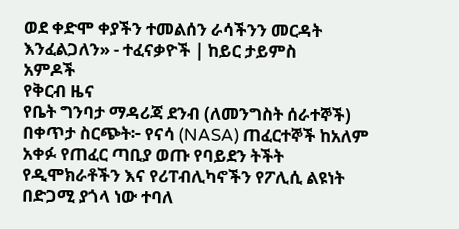ወደ ቀድሞ ቀያችን ተመልሰን ራሳችንን መርዳት እንፈልጋለን» - ተፈናቃዮች | ከይር ታይምስ
አምዶች
የቅርብ ዜና
የቤት ግንባታ ማዳሪጃ ደንብ (ለመንግስት ሰራተኞች) በቀጥታ ስርጭት፦ የናሳ (NASA) ጠፈርተኞች ከአለም አቀፉ የጠፈር ጣቢያ ወጡ የባይደን ትችት የዲሞክራቶችን እና የሪፐብሊካኖችን የፖሊሲ ልዩነት በድጋሚ ያጎላ ነው ተባለ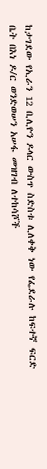ከታገደው የኢራን 12 ቢሊዮን ዶላር ውስጥ ስድስቱ ሊለቀቅ ነው የፌደራሉ ከፍተኛ ፍርድ ቤት በእነ ዶ/ር ወንድወሠን አሠፋ መዝገብ ለተከሳሾች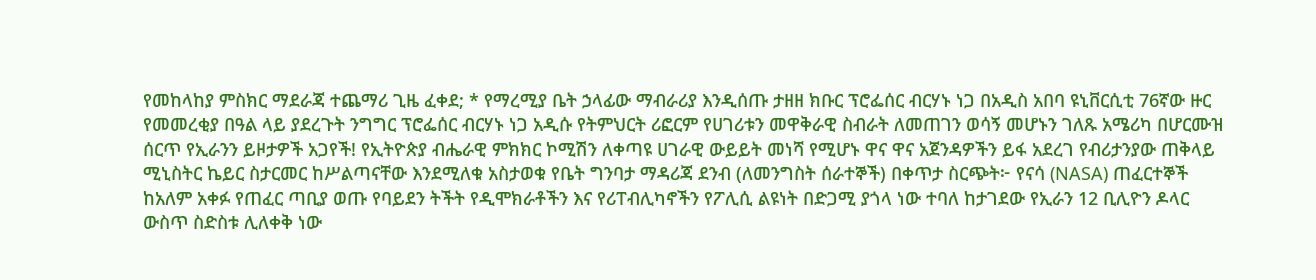የመከላከያ ምስክር ማደራጃ ተጨማሪ ጊዜ ፈቀደ; * የማረሚያ ቤት ኃላፊው ማብራሪያ እንዲሰጡ ታዘዘ ክቡር ፕሮፌሰር ብርሃኑ ነጋ በአዲስ አበባ ዩኒቨርሲቲ 76ኛው ዙር የመመረቂያ በዓል ላይ ያደረጉት ንግግር ፕሮፌሰር ብርሃኑ ነጋ አዲሱ የትምህርት ሪፎርም የሀገሪቱን መዋቅራዊ ስብራት ለመጠገን ወሳኝ መሆኑን ገለጹ አሜሪካ በሆርሙዝ ሰርጥ የኢራንን ይዞታዎች አጋየች! የኢትዮጵያ ብሔራዊ ምክክር ኮሚሽን ለቀጣዩ ሀገራዊ ውይይት መነሻ የሚሆኑ ዋና ዋና አጀንዳዎችን ይፋ አደረገ የብሪታንያው ጠቅላይ ሚኒስትር ኬይር ስታርመር ከሥልጣናቸው እንደሚለቁ አስታወቁ የቤት ግንባታ ማዳሪጃ ደንብ (ለመንግስት ሰራተኞች) በቀጥታ ስርጭት፦ የናሳ (NASA) ጠፈርተኞች ከአለም አቀፉ የጠፈር ጣቢያ ወጡ የባይደን ትችት የዲሞክራቶችን እና የሪፐብሊካኖችን የፖሊሲ ልዩነት በድጋሚ ያጎላ ነው ተባለ ከታገደው የኢራን 12 ቢሊዮን ዶላር ውስጥ ስድስቱ ሊለቀቅ ነው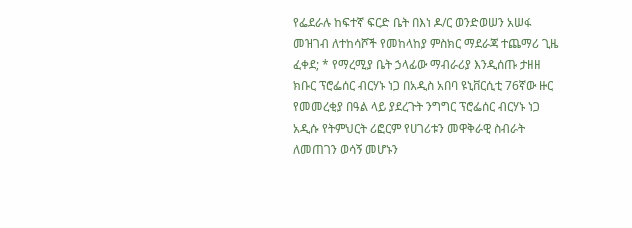የፌደራሉ ከፍተኛ ፍርድ ቤት በእነ ዶ/ር ወንድወሠን አሠፋ መዝገብ ለተከሳሾች የመከላከያ ምስክር ማደራጃ ተጨማሪ ጊዜ ፈቀደ; * የማረሚያ ቤት ኃላፊው ማብራሪያ እንዲሰጡ ታዘዘ ክቡር ፕሮፌሰር ብርሃኑ ነጋ በአዲስ አበባ ዩኒቨርሲቲ 76ኛው ዙር የመመረቂያ በዓል ላይ ያደረጉት ንግግር ፕሮፌሰር ብርሃኑ ነጋ አዲሱ የትምህርት ሪፎርም የሀገሪቱን መዋቅራዊ ስብራት ለመጠገን ወሳኝ መሆኑን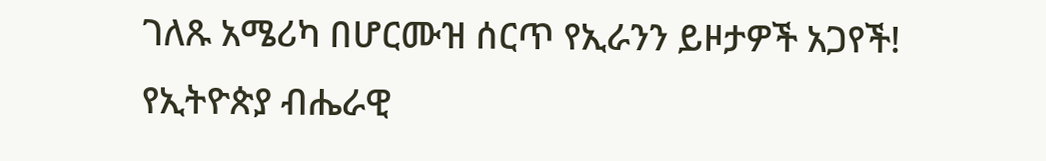ገለጹ አሜሪካ በሆርሙዝ ሰርጥ የኢራንን ይዞታዎች አጋየች! የኢትዮጵያ ብሔራዊ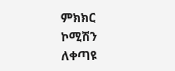ምክክር ኮሚሽን ለቀጣዩ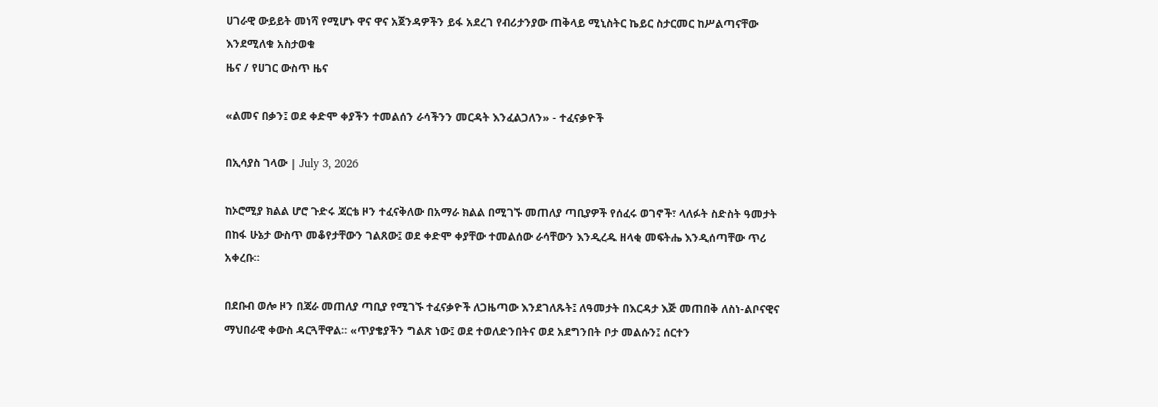ሀገራዊ ውይይት መነሻ የሚሆኑ ዋና ዋና አጀንዳዎችን ይፋ አደረገ የብሪታንያው ጠቅላይ ሚኒስትር ኬይር ስታርመር ከሥልጣናቸው እንደሚለቁ አስታወቁ
ዜና / የሀገር ውስጥ ዜና

«ልመና በቃን፤ ወደ ቀድሞ ቀያችን ተመልሰን ራሳችንን መርዳት እንፈልጋለን» - ተፈናቃዮች

በኢሳያስ ገላው | July 3, 2026

ከኦሮሚያ ክልል ሆሮ ጉድሩ ጃርቴ ዞን ተፈናቅለው በአማራ ክልል በሚገኙ መጠለያ ጣቢያዎች የሰፈሩ ወገኖች፣ ላለፉት ስድስት ዓመታት በከፋ ሁኔታ ውስጥ መቆየታቸውን ገልጸው፤ ወደ ቀድሞ ቀያቸው ተመልሰው ራሳቸውን እንዲረዱ ዘላቂ መፍትሔ እንዲሰጣቸው ጥሪ አቀረቡ።

በደቡብ ወሎ ዞን በጃራ መጠለያ ጣቢያ የሚገኙ ተፈናቃዮች ለጋዜጣው እንደገለጹት፤ ለዓመታት በእርዳታ እጅ መጠበቅ ለስነ-ልቦናዊና ማህበራዊ ቀውስ ዳርጓቸዋል። «ጥያቄያችን ግልጽ ነው፤ ወደ ተወለድንበትና ወደ አደግንበት ቦታ መልሱን፤ ሰርተን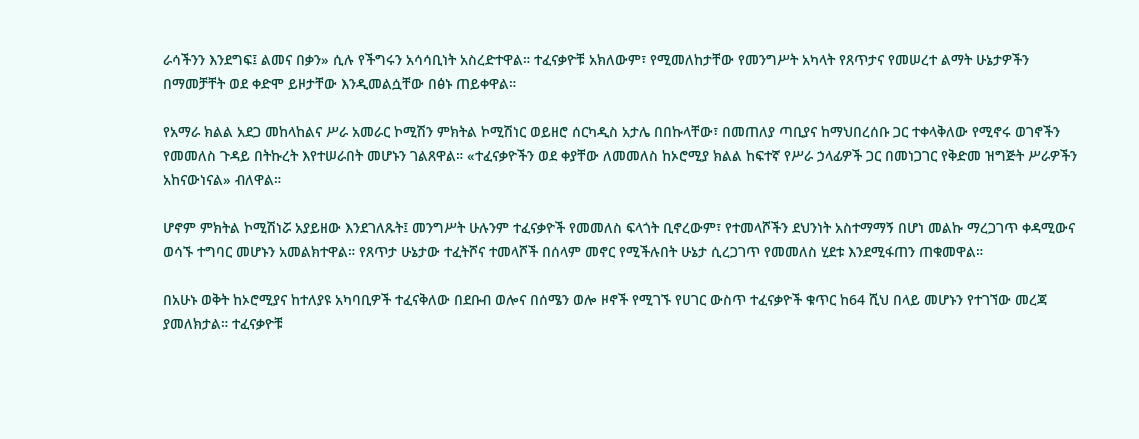ራሳችንን እንደግፍ፤ ልመና በቃን» ሲሉ የችግሩን አሳሳቢነት አስረድተዋል። ተፈናቃዮቹ አክለውም፣ የሚመለከታቸው የመንግሥት አካላት የጸጥታና የመሠረተ ልማት ሁኔታዎችን በማመቻቸት ወደ ቀድሞ ይዞታቸው እንዲመልሷቸው በፅኑ ጠይቀዋል።

የአማራ ክልል አደጋ መከላከልና ሥራ አመራር ኮሚሽን ምክትል ኮሚሽነር ወይዘሮ ሰርካዲስ አታሌ በበኩላቸው፣ በመጠለያ ጣቢያና ከማህበረሰቡ ጋር ተቀላቅለው የሚኖሩ ወገኖችን የመመለስ ጉዳይ በትኩረት እየተሠራበት መሆኑን ገልጸዋል። «ተፈናቃዮችን ወደ ቀያቸው ለመመለስ ከኦሮሚያ ክልል ከፍተኛ የሥራ ኃላፊዎች ጋር በመነጋገር የቅድመ ዝግጅት ሥራዎችን አከናውነናል» ብለዋል።

ሆኖም ምክትል ኮሚሽነሯ አያይዘው እንደገለጹት፤ መንግሥት ሁሉንም ተፈናቃዮች የመመለስ ፍላጎት ቢኖረውም፣ የተመላሾችን ደህንነት አስተማማኝ በሆነ መልኩ ማረጋገጥ ቀዳሚውና ወሳኙ ተግባር መሆኑን አመልክተዋል። የጸጥታ ሁኔታው ተፈትሾና ተመላሾች በሰላም መኖር የሚችሉበት ሁኔታ ሲረጋገጥ የመመለስ ሂደቱ እንደሚፋጠን ጠቁመዋል።

በአሁኑ ወቅት ከኦሮሚያና ከተለያዩ አካባቢዎች ተፈናቅለው በደቡብ ወሎና በሰሜን ወሎ ዞኖች የሚገኙ የሀገር ውስጥ ተፈናቃዮች ቁጥር ከ64 ሺህ በላይ መሆኑን የተገኘው መረጃ ያመለክታል። ተፈናቃዮቹ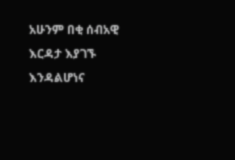አሁንም በቂ ሰብአዊ እርዳታ እያገኙ እንዳልሆነና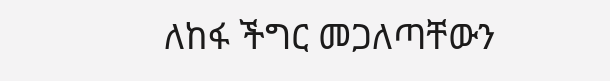ለከፋ ችግር መጋለጣቸውን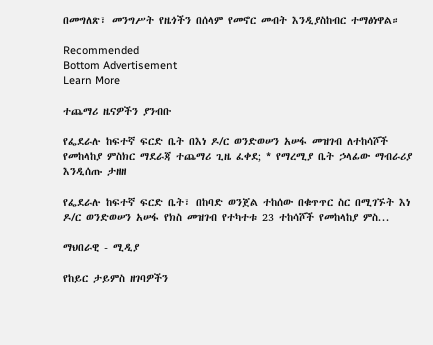በመግለጽ፣ መንግሥት የዜጎችን በሰላም የመኖር መብት እንዲያስከብር ተማፅነዋል።

Recommended
Bottom Advertisement
Learn More

ተጨማሪ ዜናዎችን ያንብቡ

የፌደራሉ ከፍተኛ ፍርድ ቤት በእነ ዶ/ር ወንድወሠን አሠፋ መዝገብ ለተከሳሾች የመከላከያ ምስክር ማደራጃ ተጨማሪ ጊዜ ፈቀደ; * የማረሚያ ቤት ኃላፊው ማብራሪያ እንዲሰጡ ታዘዘ

የፌደራሉ ከፍተኛ ፍርድ ቤት፣ በከባድ ወንጀል ተከሰው በቁጥጥር ስር በሚገኙት እነ ዶ/ር ወንድወሠን አሠፋ የክስ መዝገብ የተካተቱ 23 ተከሳሾች የመከላከያ ምስ...

ማህበራዊ - ሚዲያ

የከይር ታይምስ ዘገባዎችን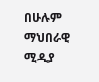በሁሉም ማህበራዊ ሚዲያ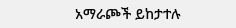አማራጮች ይከታተሉ